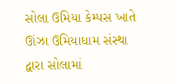સોલા ઉમિયા કેમ્પસ ખાતે ઊંઝા ઉમિયાધામ સંસ્થા દ્વારા સોલામાં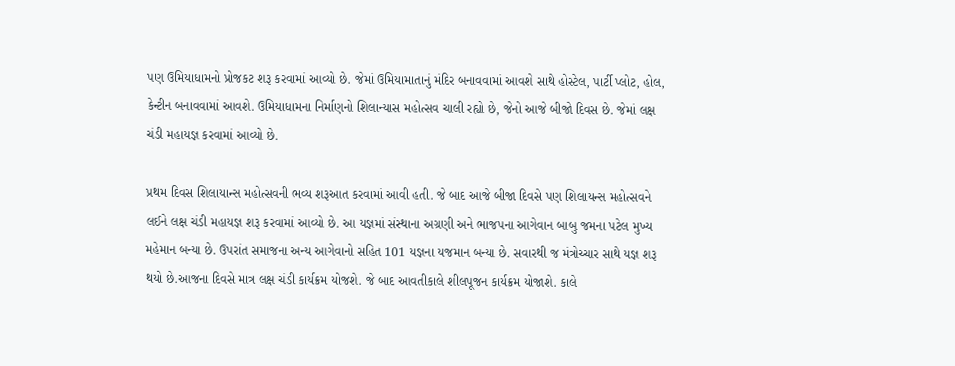પણ ઉમિયાધામનો પ્રોજકટ શરૂ કરવામાં આવ્યો છે. જેમાં ઉમિયામાતાનું મંદિર બનાવવામાં આવશે સાથે હોસ્ટેલ, પાર્ટી પ્લોટ, હોલ, કેન્ટીન બનાવવામાં આવશે. ઉમિયાધામના નિર્માણનો શિલાન્યાસ મહોત્સવ ચાલી રહ્યો છે, જેનો આજે બીજો દિવસ છે. જેમાં લક્ષ ચંડી મહાયજ્ઞ કરવામાં આવ્યો છે.

પ્રથમ દિવસ શિલાયાન્સ મહોત્સવની ભવ્ય શરૂઆત કરવામાં આવી હતી. જે બાદ આજે બીજા દિવસે પણ શિલાયન્સ મહોત્સવને લઈને લક્ષ ચંડી મહાયજ્ઞ શરૂ કરવામાં આવ્યો છે. આ યજ્ઞમાં સંસ્થાના અગ્રણી અને ભાજપના આગેવાન બાબુ જમના પટેલ મુખ્ય મહેમાન બન્યા છે. ઉપરાંત સમાજના અન્ય આગેવાનો સહિત 101 યજ્ઞના યજમાન બન્યા છે. સવારથી જ મંત્રોચ્ચાર સાથે યજ્ઞ શરૂ થયો છે.આજના દિવસે માત્ર લક્ષ ચંડી કાર્યક્રમ યોજશે. જે બાદ આવતીકાલે શીલપૂજન કાર્યક્રમ યોજાશે. કાલે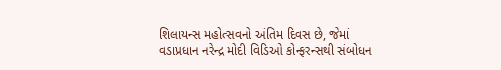શિલાયન્સ મહોત્સવનો અંતિમ દિવસ છે, જેમાં વડાપ્રધાન નરેન્દ્ર મોદી વિડિઓ કોન્ફરન્સથી સંબોધન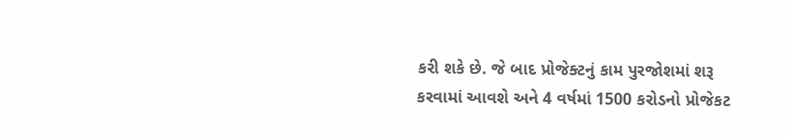કરી શકે છે. જે બાદ પ્રોજેક્ટનું કામ પુરજોશમાં શરૂ કરવામાં આવશે અને 4 વર્ષમાં 1500 કરોડનો પ્રોજેકટ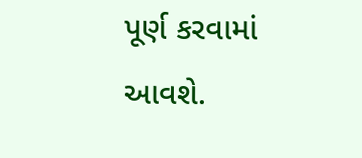પૂર્ણ કરવામાં આવશે.